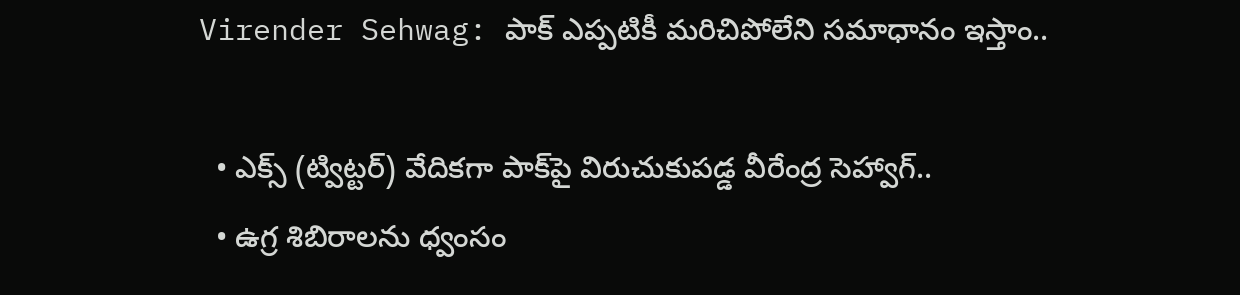Virender Sehwag: పాక్‌ ఎప్పటికీ మరిచిపోలేని సమాధానం ఇస్తాం..

  • ఎక్స్‌ (ట్విట్టర్‌) వేదికగా పాక్‌పై విరుచుకుపడ్డ వీరేంద్ర సెహ్వాగ్..
  • ఉగ్ర శిబిరాలను ధ్వంసం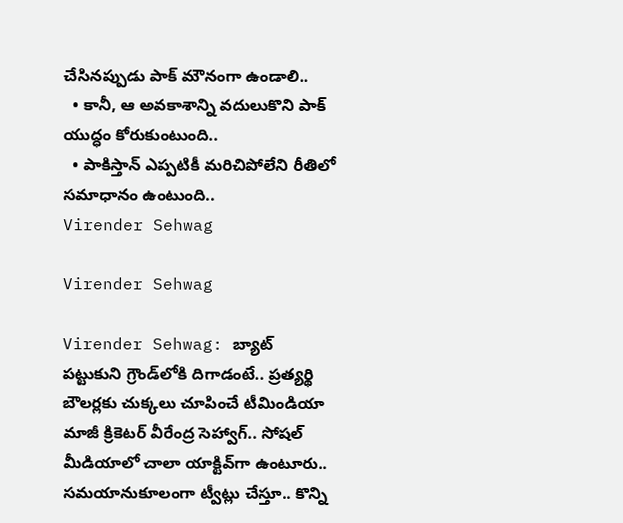చేసినప్పుడు పాక్ మౌనంగా ఉండాలి..
  • కానీ, ఆ అవకాశాన్ని వదులుకొని పాక్ యుద్ధం కోరుకుంటుంది..
  • పాకిస్తాన్‌ ఎప్పటికీ మరిచిపోలేని రీతిలో సమాధానం ఉంటుంది..
Virender Sehwag

Virender Sehwag

Virender Sehwag: బ్యాట్‌ పట్టుకుని గ్రౌండ్‌లోకి దిగాడంటే.. ప్రత్యర్థి బౌలర్లకు చుక్కలు చూపించే టీమిండియా మాజీ క్రికెటర్‌ వీరేంద్ర సెహ్వాగ్.. సోషల్‌ మీడియాలో చాలా యాక్టివ్‌గా ఉంటూరు.. సమయానుకూలంగా ట్వీట్లు చేస్తూ.. కొన్ని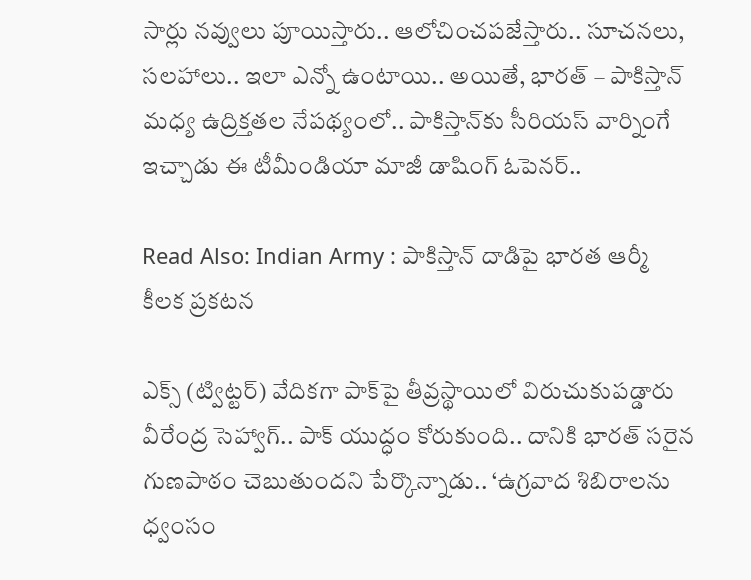సార్లు నవ్వులు పూయిస్తారు.. ఆలోచించపజేస్తారు.. సూచనలు, సలహాలు.. ఇలా ఎన్నో ఉంటాయి.. అయితే, భారత్ – పాకిస్తాన్‌ మధ్య ఉద్రిక్తతల నేపథ్యంలో.. పాకిస్తాన్‌కు సీరియస్‌ వార్నింగే ఇచ్చాడు ఈ టీమీండియా మాజీ డాషింగ్‌ ఓపెనర్‌..

Read Also: Indian Army : పాకిస్తాన్‌ దాడిపై భారత ఆర్మీ కీలక ప్రకటన

ఎక్స్‌ (ట్విట్టర్‌) వేదికగా పాక్‌పై తీవ్రస్థాయిలో విరుచుకుపడ్డారు వీరేంద్ర సెహ్వాగ్.. పాక్‌ యుద్ధం కోరుకుంది.. దానికి భారత్‌ సరైన గుణపాఠం చెబుతుందని పేర్కొన్నాడు.. ‘ఉగ్రవాద శిబిరాలను ధ్వంసం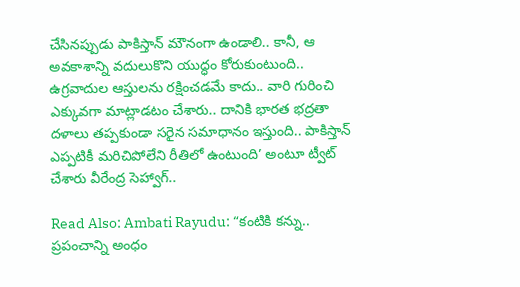చేసినప్పుడు పాకిస్తాన్‌ మౌనంగా ఉండాలి.. కానీ, ఆ అవకాశాన్ని వదులుకొని యుద్ధం కోరుకుంటుంది.. ఉగ్రవాదుల ఆస్తులను రక్షించడమే కాదు.. వారి గురించి ఎక్కువగా మాట్లాడటం చేశారు.. దానికి భారత భద్రతా దళాలు తప్పకుండా సరైన సమాధానం ఇస్తుంది.. పాకిస్తాన్‌ ఎప్పటికీ మరిచిపోలేని రీతిలో ఉంటుంది’ అంటూ ట్వీట్‌ చేశారు వీరేంద్ర సెహ్వాగ్..

Read Also: Ambati Rayudu: “కంటికి కన్ను.. ప్రపంచాన్ని అంధం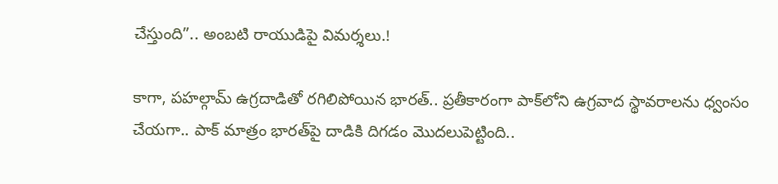చేస్తుంది”.. అంబటి రాయుడిపై విమర్శలు.!

కాగా, పహల్గామ్ ఉగ్రదాడితో రగిలిపోయిన భారత్‌.. ప్రతీకారంగా పాక్‌లోని ఉగ్రవాద స్థావరాలను ధ్వంసం చేయగా.. పాక్‌ మాత్రం భారత్‌పై దాడికి దిగడం మొదలుపెట్టింది..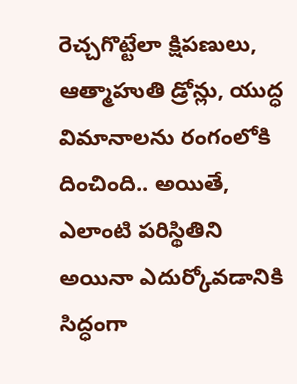రెచ్చగొట్టేలా క్షిపణులు, ఆత్మాహుతి డ్రోన్లు, యుద్ధ విమానాలను రంగంలోకి దించింది.. అయితే, ఎలాంటి పరిస్థితిని అయినా ఎదుర్కోవడానికి సిద్ధంగా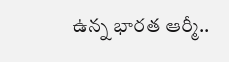ఉన్న భారత ఆర్మీ..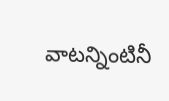వాటన్నింటినీ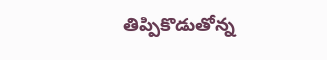తిప్పికొడుతోన్న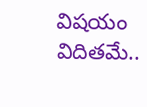విషయం విదితమే..